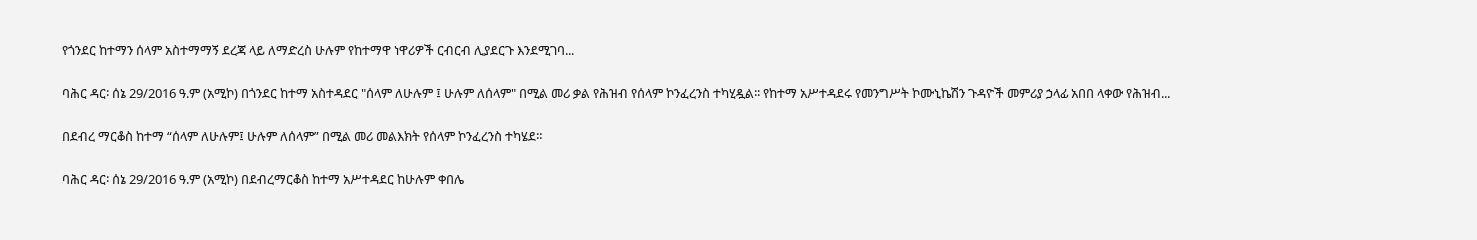የጎንደር ከተማን ሰላም አስተማማኝ ደረጃ ላይ ለማድረስ ሁሉም የከተማዋ ነዋሪዎች ርብርብ ሊያደርጉ እንደሚገባ...

ባሕር ዳር፡ ሰኔ 29/2016 ዓ.ም (አሚኮ) በጎንደር ከተማ አስተዳደር "ሰላም ለሁሉም ፤ ሁሉም ለሰላም" በሚል መሪ ቃል የሕዝብ የሰላም ኮንፈረንስ ተካሂዷል፡፡ የከተማ አሥተዳደሩ የመንግሥት ኮሙኒኬሽን ጉዳዮች መምሪያ ኃላፊ አበበ ላቀው የሕዝብ...

በደብረ ማርቆስ ከተማ “ሰላም ለሁሉም፤ ሁሉም ለሰላም” በሚል መሪ መልእክት የሰላም ኮንፈረንስ ተካሄደ።

ባሕር ዳር፡ ሰኔ 29/2016 ዓ.ም (አሚኮ) በደብረማርቆስ ከተማ አሥተዳደር ከሁሉም ቀበሌ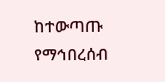ከተውጣጡ የማኅበረሰብ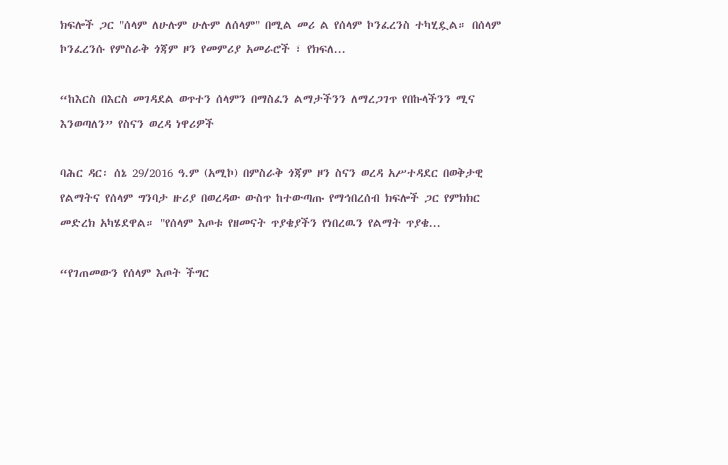ክፍሎች ጋር "ሰላም ለሁሉም ሁሉም ለሰላም" በሚል መሪ ል የሰላም ኮንፈረንስ ተካሂዷል። በሰላም ኮንፈረንሱ የምስራቅ ጎጃም ዞን የመምሪያ አመራሮች ፣ የክፍለ...

“ከእርስ በእርስ መገዳደል ወጥተን ሰላምን በማስፈን ልማታችንን ለማረጋገጥ የበኩላችንን ሚና እንወጣለን” የስናን ወረዳ ነዋሪዎች

ባሕር ዳር፡ ሰኔ 29/2016 ዓ.ም (አሚኮ) በምስራቅ ጎጃም ዞን ስናን ወረዳ አሥተዳደር በወቅታዊ የልማትና የሰላም ግንባታ ዙሪያ በወረዳው ውስጥ ከተውጣጡ የማኅበረሰብ ክፍሎች ጋር የምክክር መድረክ አካሄደዋል። "የሰላም እጦቱ የዘመናት ጥያቄያችን የነበረዉን የልማት ጥያቄ...

“የገጠመውን የሰላም እጦት ችግር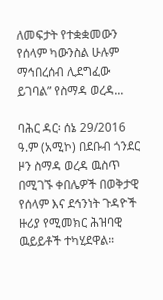ለመፍታት የተቋቋመውን የሰላም ካውንስል ሁሉም ማኅበረሰብ ሊደግፈው ይገባል” የስማዳ ወረዳ...

ባሕር ዳር፡ ሰኔ 29/2016 ዓ.ም (አሚኮ) በደቡብ ጎንደር ዞን ስማዳ ወረዳ ዉስጥ በሚገኙ ቀበሌዎች በወቅታዊ የሰላም እና ደኅንነት ጉዳዮች ዙሪያ የሚመክር ሕዝባዊ ዉይይቶች ተካሂደዋል።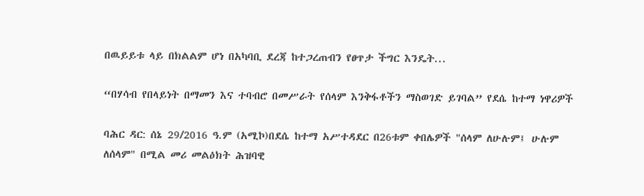በዉይይቱ ላይ በክልልም ሆነ በአካባቢ ደረጃ ከተጋረጠብን የፀጥታ ችግር እንዴት...

“በሃሳብ የበላይነት በማመን እና ተባብሮ በመሥራት የሰላም እንቅፋቶችን ማስወገድ ይገባል” የደሴ ከተማ ነዋሪዎች

ባሕር ዳር: ሰኔ 29/2016 ዓ.ም (አሚኮ)በደሴ ከተማ አሥተዳደር በ26ቱም ቀበሌዎች "ሰላም ለሁሉም፤ ሁሉም ለሰላም" በሚል መሪ መልዕክት ሕዝባዊ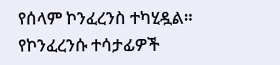የሰላም ኮንፈረንስ ተካሂዷል። የኮንፈረንሱ ተሳታፊዎች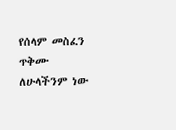የሰላም መስፈን ጥቅሙ ለሁላችንም ነው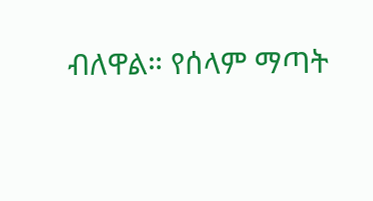ብለዋል። የሰላም ማጣት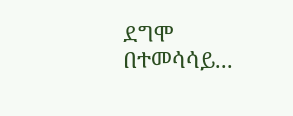ደግሞ በተመሳሳይ...